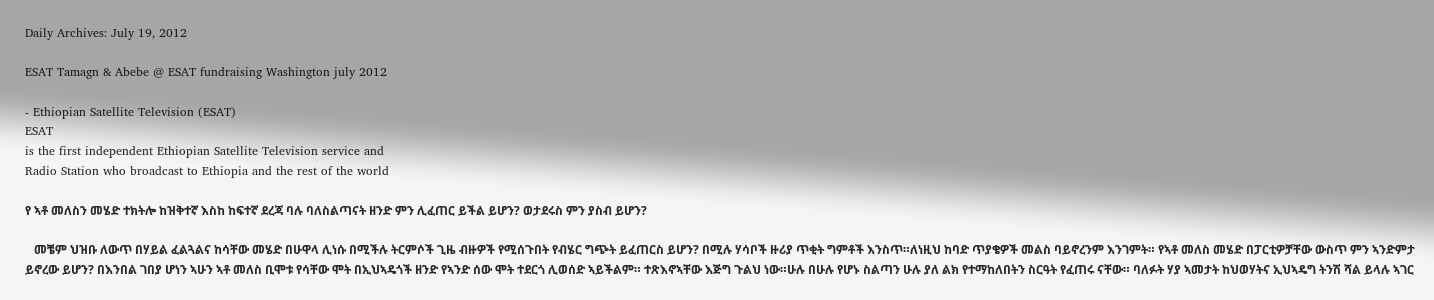Daily Archives: July 19, 2012

ESAT Tamagn & Abebe @ ESAT fundraising Washington july 2012

- Ethiopian Satellite Television (ESAT)
ESAT
is the first independent Ethiopian Satellite Television service and
Radio Station who broadcast to Ethiopia and the rest of the world

የ ኣቶ መለስን መሄድ ተክትሎ ከዝቅተኛ እስከ ከፍተኛ ደረጃ ባሉ ባለስልጣናት ዘንድ ምን ሊፈጠር ይችል ይሆን? ወታደሩስ ምን ያስብ ይሆን?

   መቼም ህዝቡ ለውጥ በሃይል ፈልጓልና ከሳቸው መሄድ በሁዋላ ሊነሱ በሚችሉ ትርምሶች ጊዜ ብዙዎች የሚሰጉበት የብሄር ግጭት ይፈጠርስ ይሆን? በሚሉ ሃሳቦች ዙሪያ ጥቂት ግምቶች እንስጥ።ለነዚህ ከባድ ጥያቄዎች መልስ ባይኖረንም እንገምት። የኣቶ መለስ መሄድ በፓርቲዎቻቸው ውስጥ ምን ኣንድምታ ይኖረው ይሆን? በእንበል ገበያ ሆነን ኣሁን ኣቶ መለስ ቢሞቱ የሳቸው ሞት በኢህኣዴጎች ዘንድ የኣንድ ሰው ሞት ተደርጎ ሊወሰድ ኣይችልም። ተጽእኖኣቸው እጅግ ጉልህ ነው።ሁሉ በሁሉ የሆኑ ስልጣን ሁሉ ያለ ልክ የተማከለበትን ስርዓት የፈጠሩ ናቸው። ባለፉት ሃያ ኣመታት ከህወሃትና ኢህኣዴግ ትንሽ ሻል ይላሉ ኣገር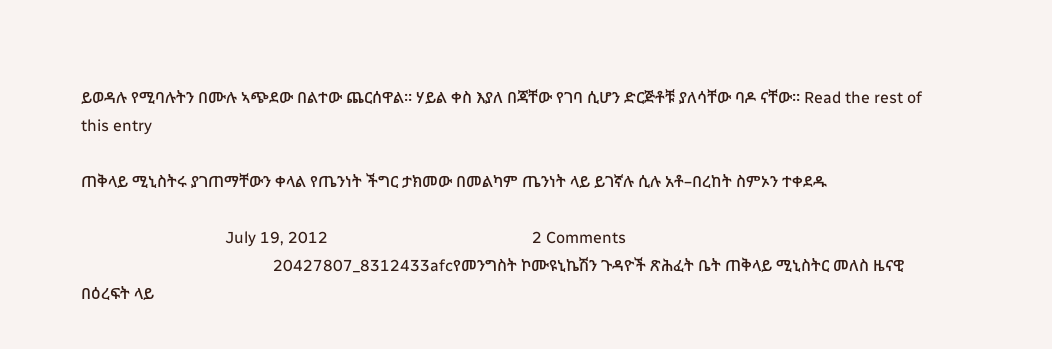ይወዳሉ የሚባሉትን በሙሉ ኣጭደው በልተው ጨርሰዋል። ሃይል ቀስ እያለ በጃቸው የገባ ሲሆን ድርጅቶቹ ያለሳቸው ባዶ ናቸው። Read the rest of this entry

ጠቅላይ ሚኒስትሩ ያገጠማቸውን ቀላል የጤንነት ችግር ታክመው በመልካም ጤንነት ላይ ይገኛሉ ሲሉ አቶ–በረከት ስምኦን ተቀደዱ

                                    July 19, 2012                                                   2 Comments
                                                20427807_8312433afcየመንግስት ኮሙዩኒኬሽን ጉዳዮች ጽሕፈት ቤት ጠቅላይ ሚኒስትር መለስ ዜናዊ  በዕረፍት ላይ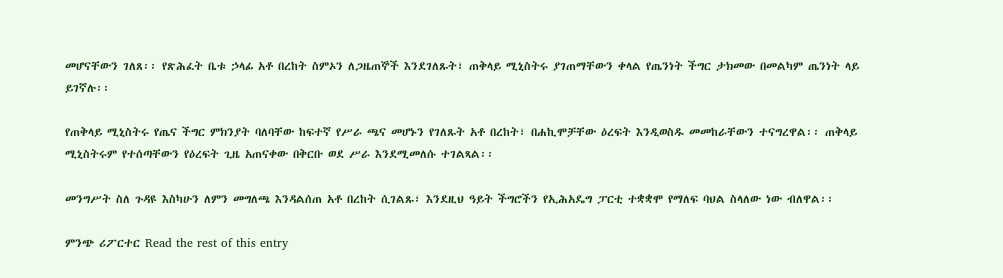መሆናቸውን ገለጸ፡፡ የጽሕፈት ቤቱ ኃላፊ አቶ በረከት ስምኦን ለጋዜጠኞች እንደገለጹት፣ ጠቅላይ ሚኒስትሩ ያገጠማቸውን ቀላል የጤንነት ችግር ታክመው በመልካም ጤንነት ላይ ይገኛሉ፡፡

የጠቅላይ ሚኒስትሩ የጤና ችግር ምክንያት ባለባቸው ከፍተኛ የሥራ ጫና መሆኑን የገለጹት አቶ በረከት፣ በሐኪሞቻቸው ዕረፍት እንዲወስዱ መመከራቸውን ተናግረዋል፡፡ ጠቅላይ ሚኒስትሩም የተሰጣቸውን የዕረፍት ጊዜ አጠናቀው በቅርቡ ወደ ሥራ እንደሚመለሱ ተገልጻል፡፡

መንግሥት ስለ ጉዳዩ እስካሁን ለምን መግለጫ እንዳልሰጠ አቶ በረከት ሲገልጹ፣ እንደዚህ ዓይት ችግሮችን የኢሕአዴግ ፓርቲ ተቋቋሞ የማለፍ ባህል ስላለው ነው ብለዋል፡፡

ምንጭ ሪፖርተር Read the rest of this entry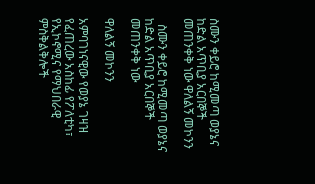ስሙን ቀይሮ ከሚመጣ ወያኔና ከድል አጥቢያ አርበኞች መጠንቀቅ ነው ዋለልኝ መኮንን

  ስሙን ቀይሮ ከሚመጣ ወያኔና ከድል አጥቢያ አርበኞች መጠንቀቅ ነው

ዋለልኝ መኮንን

አምባገነናዊው የወያኔ ገዛዝ የፈጠረው አስከፊ የፖለቲካ፣ የኢኮኖሚና የማህበራዊ ምስቅልቅሎች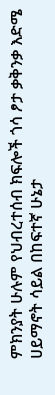ምክንያት ሁሉም የህብረተሰብ ክፍሎች ጎሳ ፆታ ቃቅንቃ እድሜ ሀይማኖት ሳይል በከፍተኛ ሁኔታ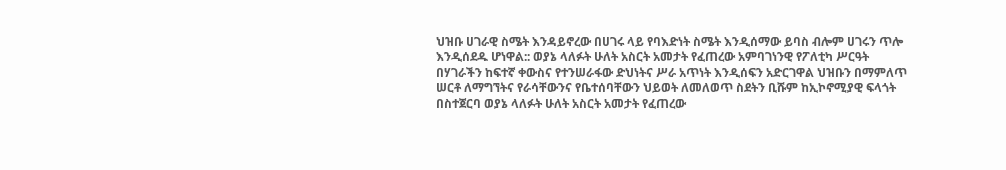ህዝቡ ሀገራዊ ስሜት እንዳይኖረው በሀገሩ ላይ የባእድነት ስሜት እንዲሰማው ይባስ ብሎም ሀገሩን ጥሎ እንዲሰደዱ ሆነዋል:: ወያኔ ላለፉት ሁለት አስርት አመታት የፈጠረው አምባገነንዊ የፖለቲካ ሥርዓት በሃገራችን ከፍተኛ ቀውስና የተንሠራፋው ድህነትና ሥራ አጥነት እንዲሰፍን አድርገዋል ህዝቡን በማምለጥ ሠርቶ ለማግኘትና የራሳቸውንና የቤተሰባቸውን ህይወት ለመለወጥ ስደትን ቢሹም ከኢኮኖሚያዊ ፍላጎት በስተጀርባ ወያኔ ላለፉት ሁለት አስርት አመታት የፈጠረው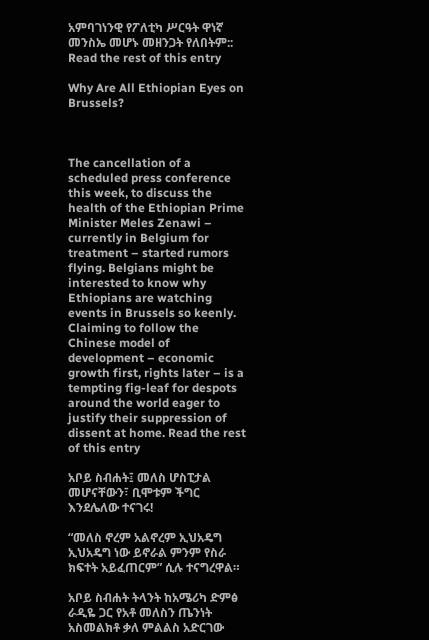አምባገነንዊ የፖለቲካ ሥርዓት ዋነኛ መንስኤ መሆኑ መዘንጋት የለበትም:: Read the rest of this entry

Why Are All Ethiopian Eyes on Brussels?



The cancellation of a scheduled press conference this week, to discuss the health of the Ethiopian Prime Minister Meles Zenawi – currently in Belgium for treatment – started rumors flying. Belgians might be interested to know why Ethiopians are watching events in Brussels so keenly.
Claiming to follow the Chinese model of development – economic growth first, rights later – is a tempting fig-leaf for despots around the world eager to justify their suppression of dissent at home. Read the rest of this entry

አቦይ ስብሐት፤ መለስ ሆስፒታል መሆናቸውን፣ ቢሞቱም ችግር እንደሌለው ተናገሩ!

“መለስ ኖረም አልኖረም ኢህአዴግ ኢህአዴግ ነው ይኖራል ምንም የስራ ክፍተት አይፈጠርም” ሲሉ ተናግረዋል።

አቦይ ስብሐት ትላንት ከአሜሪካ ድምፅ ራዲዬ ጋር የአቶ መለስን ጤንነት አስመልክቶ ቃለ ምልልስ አድርገው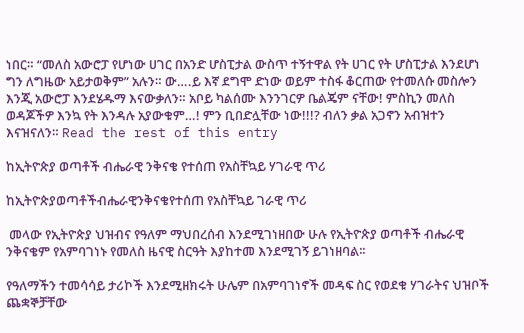ነበር። “መለስ አውሮፓ የሆነው ሀገር በአንድ ሆስፒታል ውስጥ ተኝተዋል የት ሀገር የት ሆስፒታል እንደሆነ ግን ለግዜው አይታወቅም” አሉን። ው….ይ እኛ ደግሞ ድነው ወይም ተስፋ ቆርጠው የተመለሱ መስሎን እንጂ አውሮፓ እንደሄዱማ እናውቃለን። አቦይ ካልሰሙ እንንገርዎ ቤልጄም ናቸው! ምስኪን መለስ ወዳጆችዎ እንኳ የት እንዳሉ አያውቁም…! ምን ቢበድሏቸው ነው!!!? ብለን ቃል አጋኖን አብዝተን እናዝናለን። Read the rest of this entry

ከኢትዮጵያ ወጣቶች ብሔራዊ ንቅናቄ የተሰጠ የአስቸኳይ ሃገራዊ ጥሪ

ከኢትዮጵያወጣቶችብሔራዊንቅናቄየተሰጠ የአስቸኳይ ገራዊ ጥሪ

 መላው የኢትዮጵያ ህዝብና የዓለም ማህበረሰብ እንደሚገነዘበው ሁሉ የኢትዮጵያ ወጣቶች ብሔራዊ ንቅናቄም የአምባገነኑ የመለስ ዜናዊ ስርዓት እያከተመ እንደሚገኝ ይገነዘባል፡፡

የዓለማችን ተመሳሳይ ታሪኮች እንደሚዘክሩት ሁሌም በአምባገነኖች መዳፍ ስር የወደቁ ሃገራትና ህዝቦች ጨቋኞቻቸው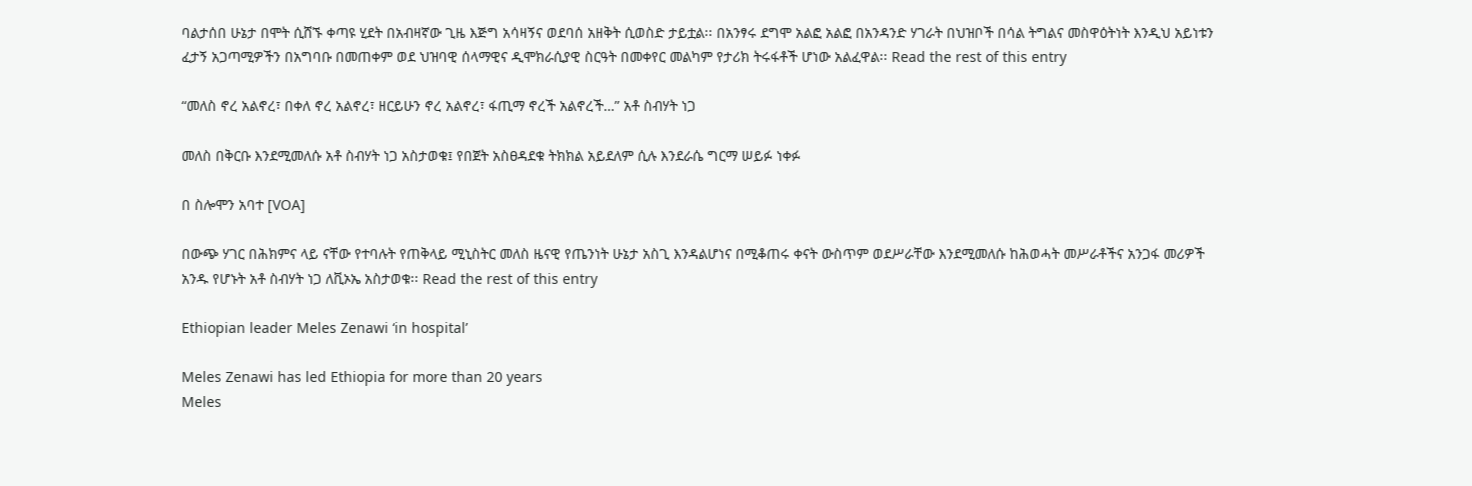ባልታሰበ ሁኔታ በሞት ሲሸኙ ቀጣዩ ሂደት በአብዛኛው ጊዜ እጅግ አሳዛኝና ወደባሰ አዘቅት ሲወስድ ታይቷል፡፡ በአንፃሩ ደግሞ አልፎ አልፎ በአንዳንድ ሃገራት በህዝቦች በሳል ትግልና መስዋዕትነት እንዲህ አይነቱን ፈታኝ አጋጣሚዎችን በአግባቡ በመጠቀም ወደ ህዝባዊ ሰላማዊና ዲሞክራሲያዊ ስርዓት በመቀየር መልካም የታሪክ ትሩፋቶች ሆነው አልፈዋል፡፡ Read the rest of this entry

“መለስ ኖረ አልኖረ፣ በቀለ ኖረ አልኖረ፣ ዘርይሁን ኖረ አልኖረ፣ ፋጢማ ኖረች አልኖረች…” አቶ ስብሃት ነጋ

መለስ በቅርቡ እንደሚመለሱ አቶ ስብሃት ነጋ አስታወቁ፤ የበጀት አስፀዳደቁ ትክክል አይደለም ሲሉ እንደራሴ ግርማ ሠይፉ ነቀፉ

በ ስሎሞን አባተ [VOA]

በውጭ ሃገር በሕክምና ላይ ናቸው የተባሉት የጠቅላይ ሚኒስትር መለስ ዜናዊ የጤንነት ሁኔታ አስጊ እንዳልሆነና በሚቆጠሩ ቀናት ውስጥም ወደሥራቸው እንደሚመለሱ ከሕወሓት መሥራቶችና አንጋፋ መሪዎች አንዱ የሆኑት አቶ ስብሃት ነጋ ለቪኦኤ አስታወቁ፡፡ Read the rest of this entry

Ethiopian leader Meles Zenawi ‘in hospital’

Meles Zenawi has led Ethiopia for more than 20 years
Meles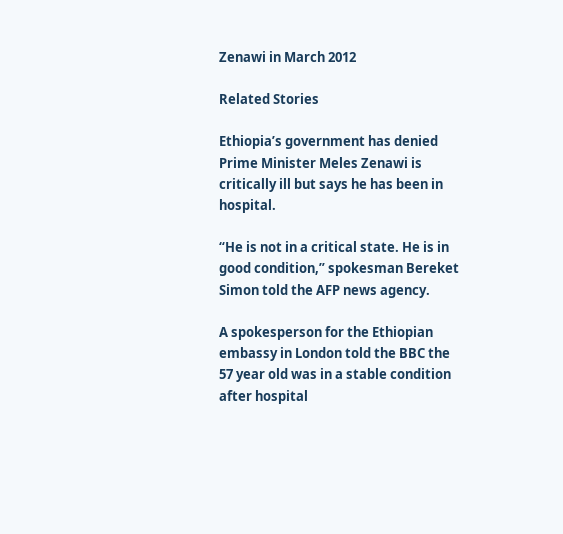Zenawi in March 2012

Related Stories

Ethiopia’s government has denied Prime Minister Meles Zenawi is critically ill but says he has been in hospital.

“He is not in a critical state. He is in good condition,” spokesman Bereket Simon told the AFP news agency.

A spokesperson for the Ethiopian embassy in London told the BBC the 57 year old was in a stable condition after hospital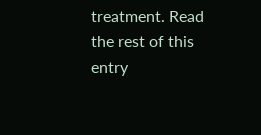treatment. Read the rest of this entry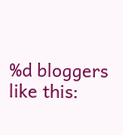%d bloggers like this: